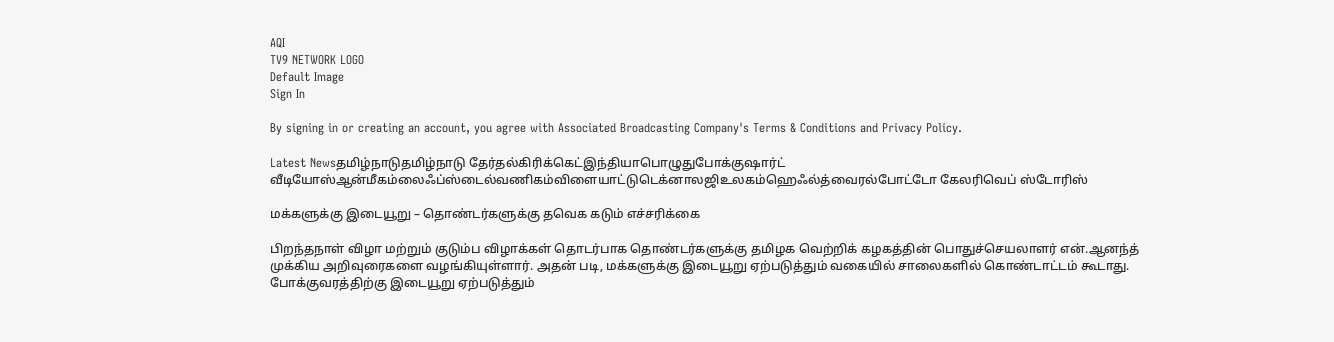AQI
TV9 NETWORK LOGO
Default Image
Sign In

By signing in or creating an account, you agree with Associated Broadcasting Company's Terms & Conditions and Privacy Policy.

Latest Newsதமிழ்நாடுதமிழ்நாடு தேர்தல்கிரிக்கெட்இந்தியாபொழுதுபோக்குஷார்ட் வீடியோஸ்ஆன்மீகம்லைஃப்ஸ்டைல்வணிகம்விளையாட்டுடெக்னாலஜிஉலகம்ஹெஃல்த்வைரல்போட்டோ கேலரிவெப் ஸ்டோரிஸ்

மக்களுக்கு இடையூறு – தொண்டர்களுக்கு தவெக கடும் எச்சரிக்கை

பிறந்தநாள் விழா மற்றும் குடும்ப விழாக்கள் தொடர்பாக தொண்டர்களுக்கு தமிழக வெற்றிக் கழகத்தின் பொதுச்செயலாளர் என்.ஆனந்த் முக்கிய அறிவுரைகளை வழங்கியுள்ளார். அதன் படி, மக்களுக்கு இடையூறு ஏற்படுத்தும் வகையில் சாலைகளில் கொண்டாட்டம் கூடாது.  போக்குவரத்திற்கு இடையூறு ஏற்படுத்தும்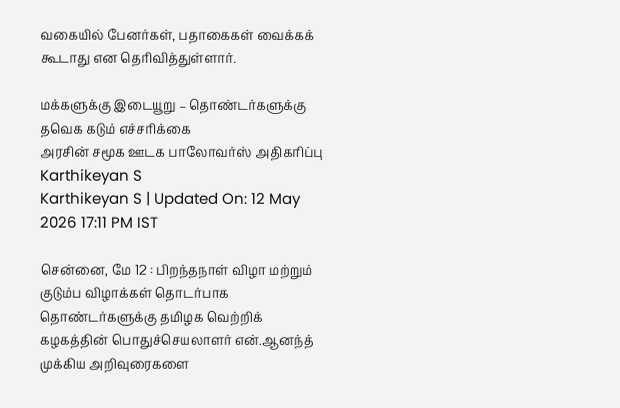வகையில் பேனர்கள், பதாகைகள் வைக்கக் கூடாது என தெரிவித்துள்ளார்.

மக்களுக்கு இடையூறு – தொண்டர்களுக்கு தவெக கடும் எச்சரிக்கை
அரசின் சமூக ஊடக பாலோவர்ஸ் அதிகரிப்பு
Karthikeyan S
Karthikeyan S | Updated On: 12 May 2026 17:11 PM IST

சென்னை, மே 12 : பிறந்தநாள் விழா மற்றும் குடும்ப விழாக்கள் தொடர்பாக தொண்டர்களுக்கு தமிழக வெற்றிக் கழகத்தின் பொதுச்செயலாளர் என்.ஆனந்த் முக்கிய அறிவுரைகளை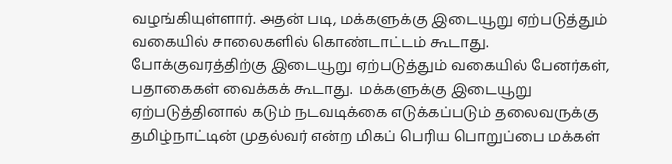வழங்கியுள்ளார். அதன் படி, மக்களுக்கு இடையூறு ஏற்படுத்தும் வகையில் சாலைகளில் கொண்டாட்டம் கூடாது.  போக்குவரத்திற்கு இடையூறு ஏற்படுத்தும் வகையில் பேனர்கள், பதாகைகள் வைக்கக் கூடாது.  மக்களுக்கு இடையூறு ஏற்படுத்தினால் கடும் நடவடிக்கை எடுக்கப்படும் தலைவருக்கு தமிழ்நாட்டின் முதல்வர் என்ற மிகப் பெரிய பொறுப்பை மக்கள்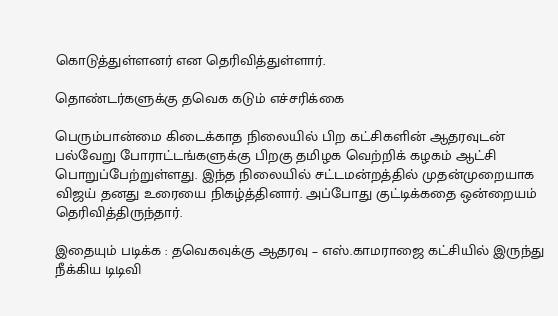கொடுத்துள்ளனர் என தெரிவித்துள்ளார்.

தொண்டர்களுக்கு தவெக கடும் எச்சரிக்கை

பெரும்பான்மை கிடைக்காத நிலையில் பிற கட்சிகளின் ஆதரவுடன் பல்வேறு போராட்டங்களுக்கு பிறகு தமிழக வெற்றிக் கழகம் ஆட்சி பொறுப்பேற்றுள்ளது. இந்த நிலையில் சட்டமன்றத்தில் முதன்முறையாக விஜய் தனது உரையை நிகழ்த்தினார். அப்போது குட்டிக்கதை ஒன்றையம் தெரிவித்திருந்தார்.

இதையும் படிக்க : தவெகவுக்கு ஆதரவு – எஸ்.காமராஜை கட்சியில் இருந்து நீக்கிய டிடிவி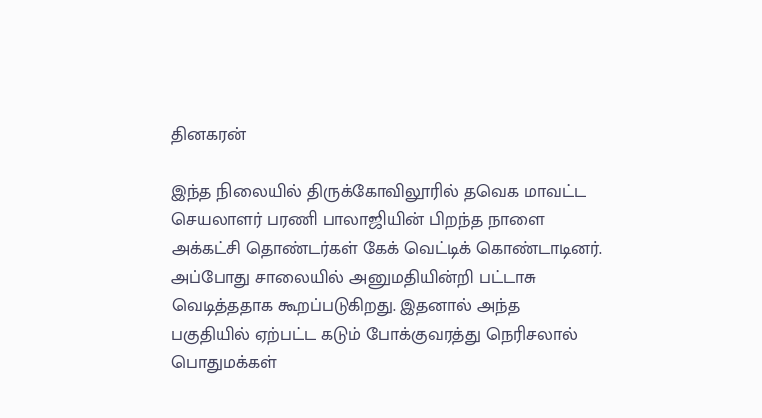தினகரன்

இந்த நிலையில் திருக்கோவிலூரில் தவெக மாவட்ட செயலாளர் பரணி பாலாஜியின் பிறந்த நாளை அக்கட்சி தொண்டர்கள் கேக் வெட்டிக் கொண்டாடினர். அப்போது சாலையில் அனுமதியின்றி பட்டாசு வெடித்ததாக கூறப்படுகிறது. இதனால் அந்த பகுதியில் ஏற்பட்ட கடும் போக்குவரத்து நெரிசலால் பொதுமக்கள்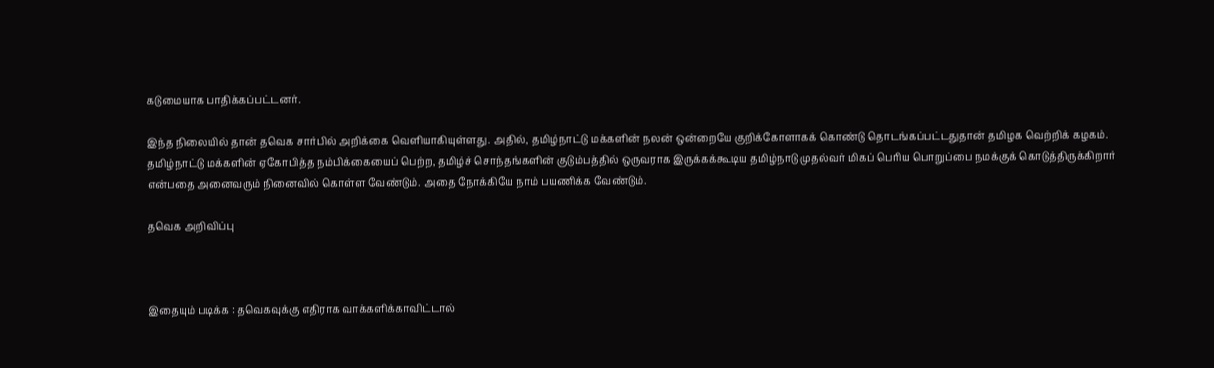கடுமையாக பாதிக்கப்பட்டனர்.

இந்த நிலையில் தான் தவெக சார்பில் அறிக்கை வெளியாகியுள்ளது. அதில், தமிழ்நாட்டு மக்களின் நலன் ஒன்றையே குறிக்கோளாகக் கொண்டு தொடங்கப்பட்டதுதான் தமிழக வெற்றிக் கழகம். தமிழ்நாட்டு மக்களின் ஏகோபித்த நம்பிக்கையைப் பெற்ற, தமிழ்ச் சொந்தங்களின் குடும்பத்தில் ஒருவராக இருக்கக்கூடிய தமிழ்நாடு முதல்வர் மிகப் பெரிய பொறுப்பை நமக்குக் கொடுத்திருக்கிறார் என்பதை அனைவரும் நினைவில் கொள்ள வேண்டும். அதை நோக்கியே நாம் பயணிக்க வேண்டும்.

தவெக அறிவிப்பு



இதையும் படிக்க : தவெகவுக்கு எதிராக வாக்களிக்காவிட்டால்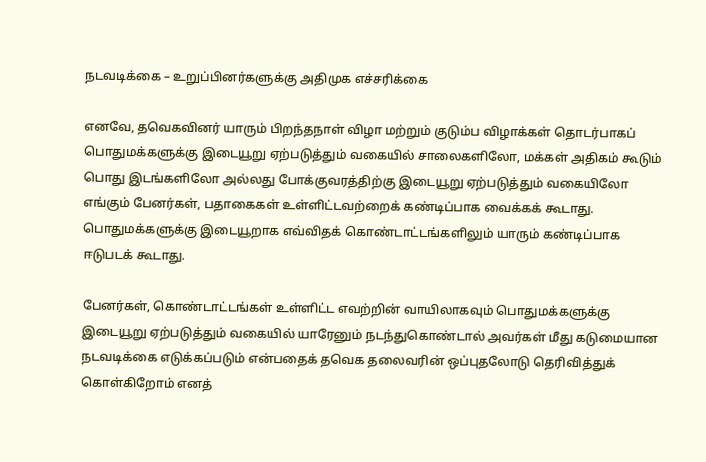நடவடிக்கை – உறுப்பினர்களுக்கு அதிமுக எச்சரிக்கை

எனவே, தவெகவினர் யாரும் பிறந்தநாள் விழா மற்றும் குடும்ப விழாக்கள் தொடர்பாகப் பொதுமக்களுக்கு இடையூறு ஏற்படுத்தும் வகையில் சாலைகளிலோ, மக்கள் அதிகம் கூடும் பொது இடங்களிலோ அல்லது போக்குவரத்திற்கு இடையூறு ஏற்படுத்தும் வகையிலோ எங்கும் பேனர்கள், பதாகைகள் உள்ளிட்டவற்றைக் கண்டிப்பாக வைக்கக் கூடாது. பொதுமக்களுக்கு இடையூறாக எவ்விதக் கொண்டாட்டங்களிலும் யாரும் கண்டிப்பாக ஈடுபடக் கூடாது.

பேனர்கள், கொண்டாட்டங்கள் உள்ளிட்ட எவற்றின் வாயிலாகவும் பொதுமக்களுக்கு இடையூறு ஏற்படுத்தும் வகையில் யாரேனும் நடந்துகொண்டால் அவர்கள் மீது கடுமையான நடவடிக்கை எடுக்கப்படும் என்பதைக் தவெக தலைவரின் ஒப்புதலோடு தெரிவித்துக் கொள்கிறோம் எனத்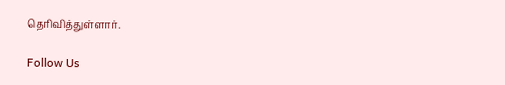தெரிவித்துள்ளார்.

Follow Us